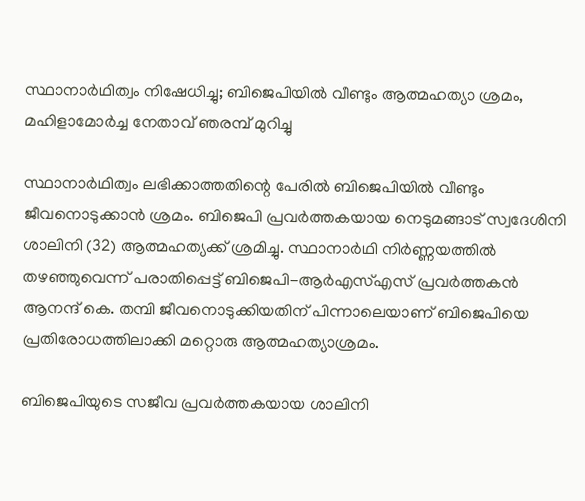സ്ഥാനാര്‍ഥിത്വം നിഷേധിച്ചു; ബിജെപിയില്‍ വീണ്ടും ആത്മഹത്യാ ശ്രമം, മഹിളാമോര്‍ച്ച നേതാവ് ഞരമ്പ് മുറിച്ചു

സ്ഥാനാര്‍ഥിത്വം ലഭിക്കാത്തതിന്റെ പേരില്‍ ബിജെപിയില്‍ വീണ്ടും ജീവനൊടുക്കാന്‍ ശ്രമം. ബിജെപി പ്രവര്‍ത്തകയായ നെടുമങ്ങാട് സ്വദേശിനി ശാലിനി (32) ആത്മഹത്യക്ക് ശ്രമിച്ചു. സ്ഥാനാര്‍ഥി നിര്‍ണ്ണയത്തില്‍ തഴഞ്ഞുവെന്ന് പരാതിപ്പെട്ട് ബിജെപി-ആര്‍എസ്എസ് പ്രവര്‍ത്തകന്‍ ആനന്ദ് കെ. തമ്പി ജീവനൊടുക്കിയതിന് പിന്നാലെയാണ് ബിജെപിയെ പ്രതിരോധത്തിലാക്കി മറ്റൊരു ആത്മഹത്യാശ്രമം.

ബിജെപിയുടെ സജീവ പ്രവര്‍ത്തകയായ ശാലിനി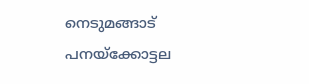നെടുമങ്ങാട് പനയ്ക്കോട്ടല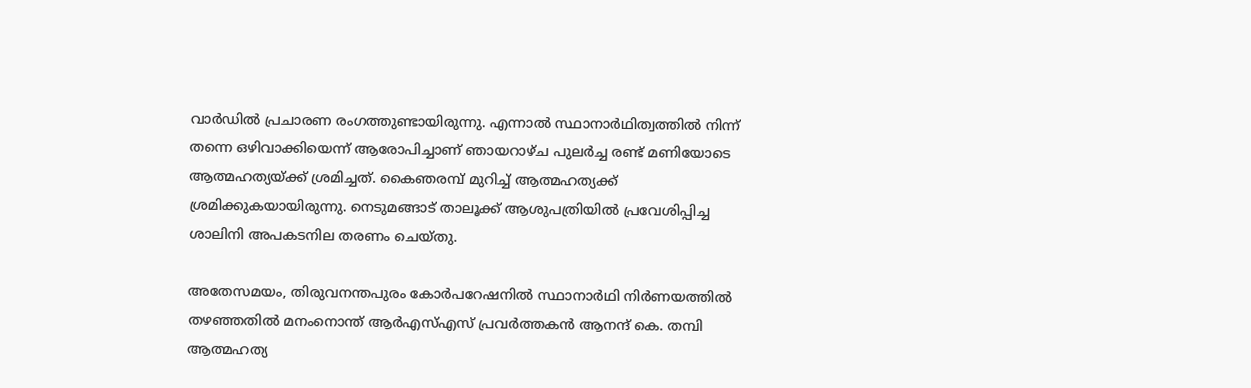വാര്‍ഡില്‍ പ്രചാരണ രംഗത്തുണ്ടായിരുന്നു. എന്നാല്‍ സ്ഥാനാര്‍ഥിത്വത്തില്‍ നിന്ന് തന്നെ ഒഴിവാക്കിയെന്ന് ആരോപിച്ചാണ് ഞായറാഴ്ച പുലര്‍ച്ച രണ്ട് മണിയോടെ ആത്മഹത്യയ്ക്ക് ശ്രമിച്ചത്. കൈഞരമ്പ് മുറിച്ച് ആത്മഹത്യക്ക് ശ്രമിക്കുകയായിരുന്നു. നെടുമങ്ങാട് താലൂക്ക് ആശുപത്രിയില്‍ പ്രവേശിപ്പിച്ച ശാലിനി അപകടനില തരണം ചെയ്തു.

അതേസമയം, തിരുവനന്തപുരം കോര്‍പറേഷനില്‍ സ്ഥാനാര്‍ഥി നിര്‍ണയത്തില്‍ തഴഞ്ഞതില്‍ മനംനൊന്ത് ആര്‍എസ്എസ് പ്രവര്‍ത്തകന്‍ ആനന്ദ് കെ. തമ്പി ആത്മഹത്യ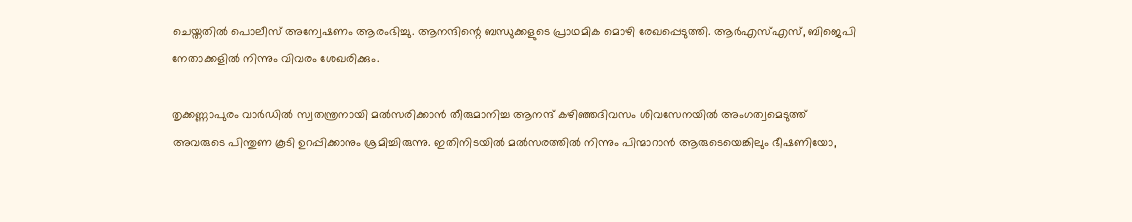ചെയ്തതില്‍ പൊലീസ് അന്വേഷണം ആരംഭിച്ചു. ആനന്ദിന്റെ ബന്ധുക്കളുടെ പ്രാഥമിക മൊഴി രേഖപ്പെടുത്തി. ആര്‍എസ്എസ്, ബിജെപി നേതാക്കളില്‍ നിന്നും വിവരം ശേഖരിക്കും.

തൃക്കണ്ണാപുരം വാര്‍ഡില്‍ സ്വതന്ത്രനായി മല്‍സരിക്കാന്‍ തീരുമാനിച്ച ആനന്ദ് കഴിഞ്ഞദിവസം ശിവസേനയില്‍ അംഗത്വമെടുത്ത് അവരുടെ പിന്തുണ കൂടി ഉറപ്പിക്കാനും ശ്രമിച്ചിരുന്നു. ഇതിനിടയില്‍ മല്‍സരത്തില്‍ നിന്നും പിന്മാറാന്‍ ആരുടെയെങ്കിലും ഭീഷണിയോ,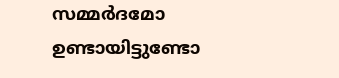സമ്മര്‍ദമോ ഉണ്ടായിട്ടുണ്ടോ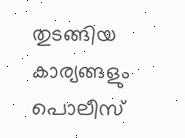തുടങ്ങിയ കാര്യങ്ങളും പൊലീസ്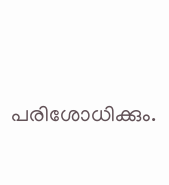പരിശോധിക്കും.